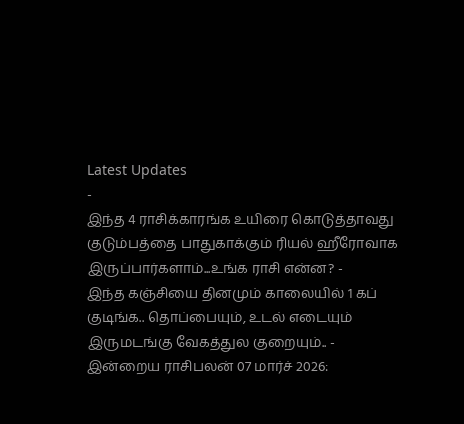Latest Updates
-
இந்த 4 ராசிக்காரங்க உயிரை கொடுத்தாவது குடும்பத்தை பாதுகாக்கும் ரியல் ஹீரோவாக இருப்பார்களாம்...உங்க ராசி என்ன? -
இந்த கஞ்சியை தினமும் காலையில் 1 கப் குடிங்க.. தொப்பையும், உடல் எடையும் இருமடங்கு வேகத்துல குறையும்.. -
இன்றைய ராசிபலன் 07 மார்ச் 2026: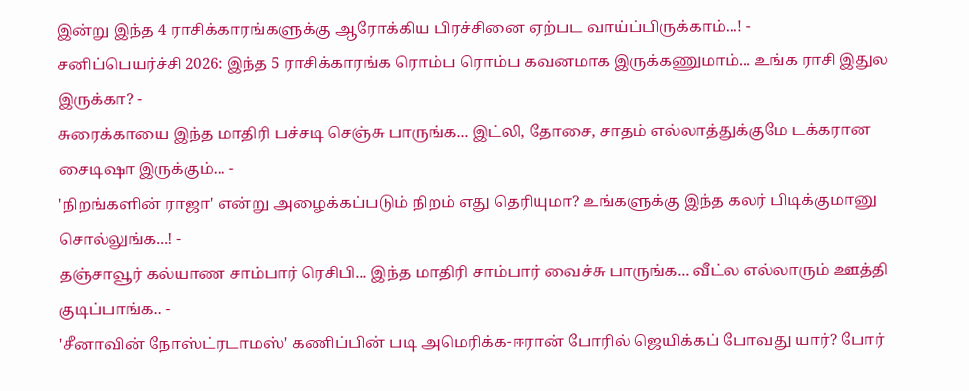இன்று இந்த 4 ராசிக்காரங்களுக்கு ஆரோக்கிய பிரச்சினை ஏற்பட வாய்ப்பிருக்காம்...! -
சனிப்பெயர்ச்சி 2026: இந்த 5 ராசிக்காரங்க ரொம்ப ரொம்ப கவனமாக இருக்கணுமாம்... உங்க ராசி இதுல இருக்கா? -
சுரைக்காயை இந்த மாதிரி பச்சடி செஞ்சு பாருங்க... இட்லி, தோசை, சாதம் எல்லாத்துக்குமே டக்கரான சைடிஷா இருக்கும்... -
'நிறங்களின் ராஜா' என்று அழைக்கப்படும் நிறம் எது தெரியுமா? உங்களுக்கு இந்த கலர் பிடிக்குமானு சொல்லுங்க...! -
தஞ்சாவூர் கல்யாண சாம்பார் ரெசிபி... இந்த மாதிரி சாம்பார் வைச்சு பாருங்க... வீட்ல எல்லாரும் ஊத்தி குடிப்பாங்க.. -
'சீனாவின் நோஸ்ட்ரடாமஸ்' கணிப்பின் படி அமெரிக்க-ஈரான் போரில் ஜெயிக்கப் போவது யார்? போர்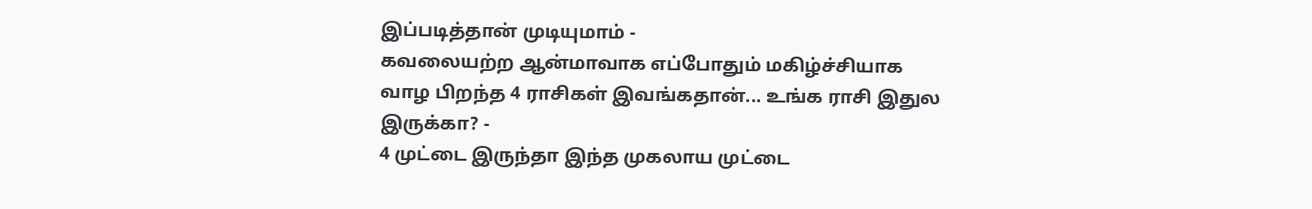இப்படித்தான் முடியுமாம் -
கவலையற்ற ஆன்மாவாக எப்போதும் மகிழ்ச்சியாக வாழ பிறந்த 4 ராசிகள் இவங்கதான்... உங்க ராசி இதுல இருக்கா? -
4 முட்டை இருந்தா இந்த முகலாய முட்டை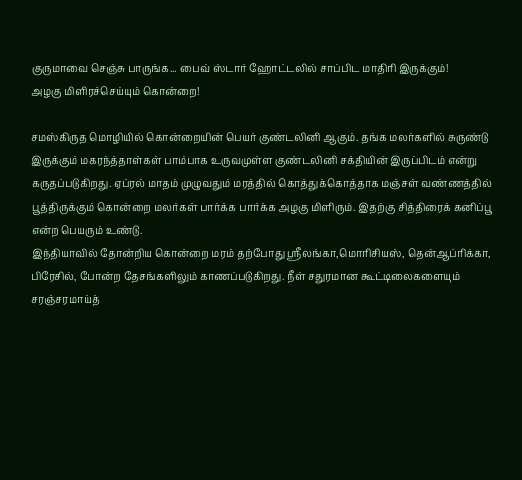குருமாவை செஞ்சு பாருங்க... பைவ் ஸ்டார் ஹோட்டலில் சாப்பிட மாதிரி இருக்கும்!
அழகு மிளிரச்செய்யும் கொன்றை!

சமஸ்கிருத மொழியில் கொன்றையின் பெயர் குண்டலினி ஆகும். தங்க மலர்களில் சுருண்டு இருக்கும் மகரந்த்தாள்கள் பாம்பாக உருவமுள்ள குண்டலினி சக்தியின் இருப்பிடம் என்று கருதப்படுகிறது. ஏப்ரல் மாதம் முழுவதும் மரத்தில் கொத்துக்கொத்தாக மஞ்சள் வண்ணத்தில் பூத்திருக்கும் கொன்றை மலர்கள் பார்க்க பார்க்க அழகு மிளிரும். இதற்கு சித்திரைக் கனிப்பூ என்ற பெயரும் உண்டு.
இந்தியாவில் தோன்றிய கொன்றை மரம் தற்போது ஸ்ரீலங்கா,மொரிசியஸ், தென்ஆப்ரிக்கா, பிரேசில், போன்ற தேசங்களிலும் காணப்படுகிறது. நீள் சதுரமான கூட்டிலைகளையும் சரஞ்சரமாய்த்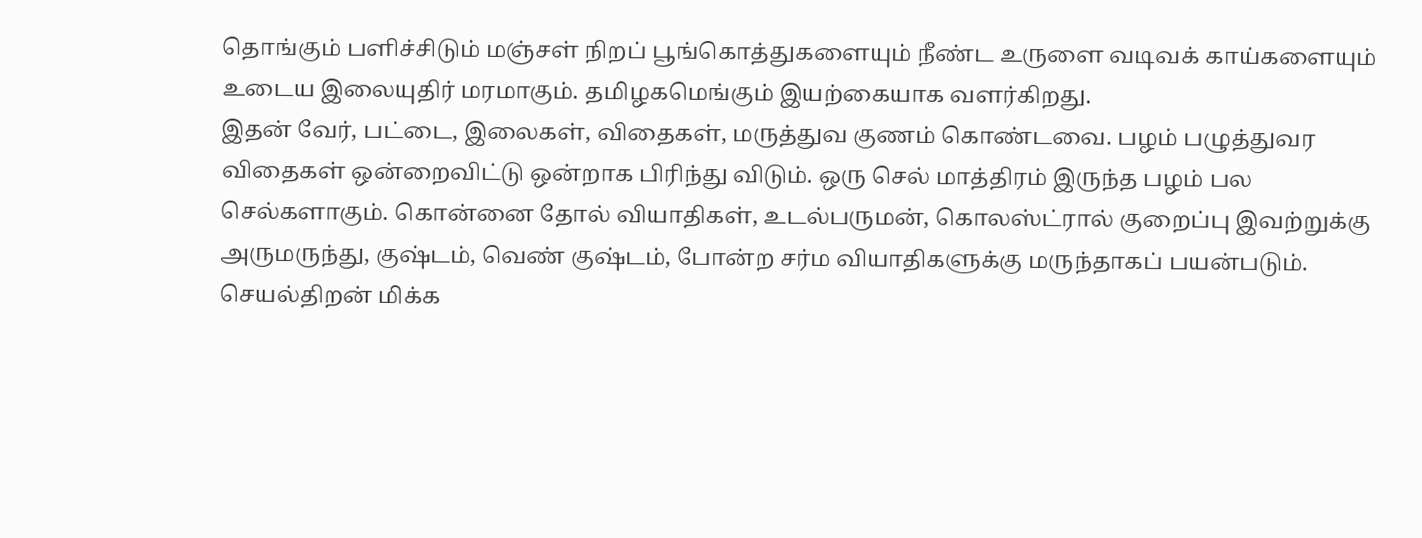தொங்கும் பளிச்சிடும் மஞ்சள் நிறப் பூங்கொத்துகளையும் நீண்ட உருளை வடிவக் காய்களையும் உடைய இலையுதிர் மரமாகும். தமிழகமெங்கும் இயற்கையாக வளர்கிறது.
இதன் வேர், பட்டை, இலைகள், விதைகள், மருத்துவ குணம் கொண்டவை. பழம் பழுத்துவர விதைகள் ஒன்றைவிட்டு ஒன்றாக பிரிந்து விடும். ஒரு செல் மாத்திரம் இருந்த பழம் பல செல்களாகும். கொன்னை தோல் வியாதிகள், உடல்பருமன், கொலஸ்ட்ரால் குறைப்பு இவற்றுக்கு அருமருந்து, குஷ்டம், வெண் குஷ்டம், போன்ற சர்ம வியாதிகளுக்கு மருந்தாகப் பயன்படும்.
செயல்திறன் மிக்க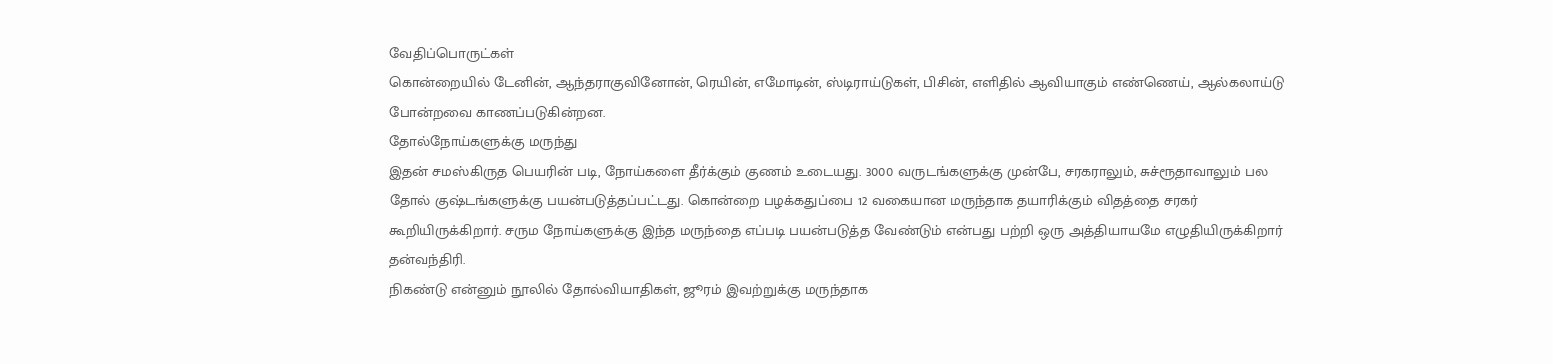வேதிப்பொருட்கள்
கொன்றையில் டேனின், ஆந்தராகுவினோன், ரெயின், எமோடின், ஸ்டிராய்டுகள், பிசின், எளிதில் ஆவியாகும் எண்ணெய், ஆல்கலாய்டு போன்றவை காணப்படுகின்றன.
தோல்நோய்களுக்கு மருந்து
இதன் சமஸ்கிருத பெயரின் படி, நோய்களை தீர்க்கும் குணம் உடையது. 3000 வருடங்களுக்கு முன்பே, சரகராலும், சுச்ரூதாவாலும் பல தோல் குஷ்டங்களுக்கு பயன்படுத்தப்பட்டது. கொன்றை பழக்கதுப்பை 12 வகையான மருந்தாக தயாரிக்கும் விதத்தை சரகர் கூறியிருக்கிறார். சரும நோய்களுக்கு இந்த மருந்தை எப்படி பயன்படுத்த வேண்டும் என்பது பற்றி ஒரு அத்தியாயமே எழுதியிருக்கிறார் தன்வந்திரி.
நிகண்டு என்னும் நூலில் தோல்வியாதிகள், ஜூரம் இவற்றுக்கு மருந்தாக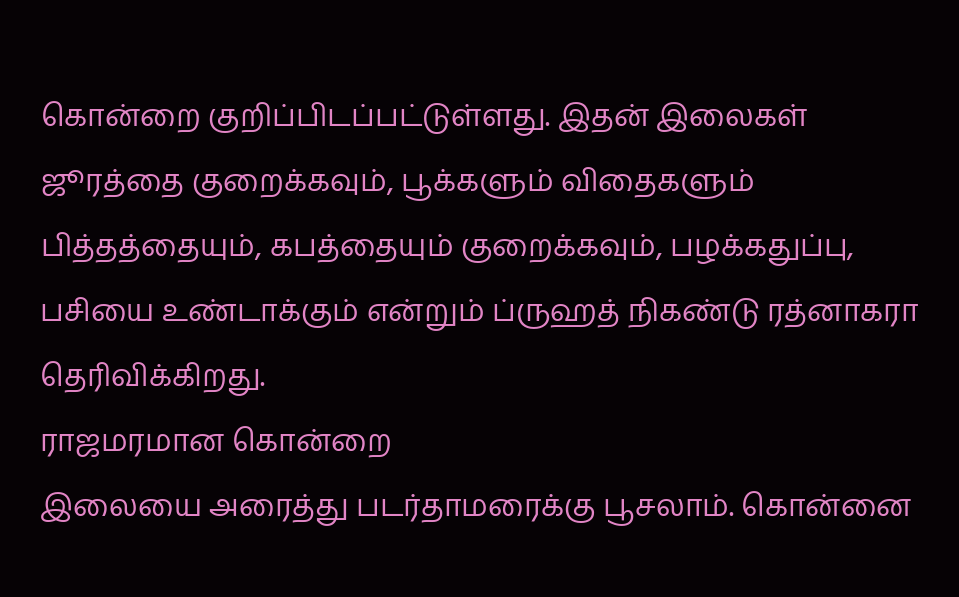கொன்றை குறிப்பிடப்பட்டுள்ளது. இதன் இலைகள் ஜூரத்தை குறைக்கவும், பூக்களும் விதைகளும் பித்தத்தையும், கபத்தையும் குறைக்கவும், பழக்கதுப்பு, பசியை உண்டாக்கும் என்றும் ப்ருஹத் நிகண்டு ரத்னாகரா தெரிவிக்கிறது.
ராஜமரமான கொன்றை
இலையை அரைத்து படர்தாமரைக்கு பூசலாம். கொன்னை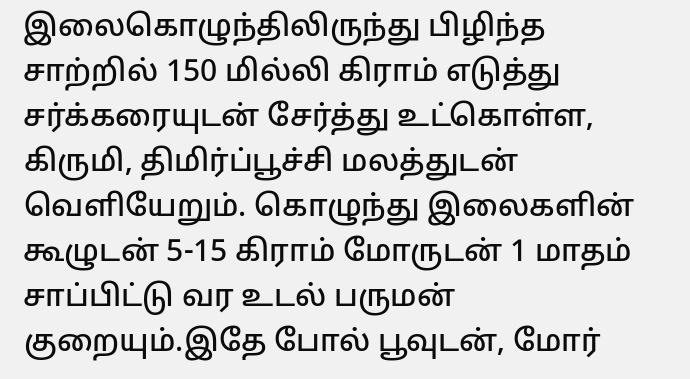இலைகொழுந்திலிருந்து பிழிந்த சாற்றில் 150 மில்லி கிராம் எடுத்து சர்க்கரையுடன் சேர்த்து உட்கொள்ள, கிருமி, திமிர்ப்பூச்சி மலத்துடன் வெளியேறும். கொழுந்து இலைகளின் கூழுடன் 5-15 கிராம் மோருடன் 1 மாதம் சாப்பிட்டு வர உடல் பருமன் குறையும்.இதே போல் பூவுடன், மோர்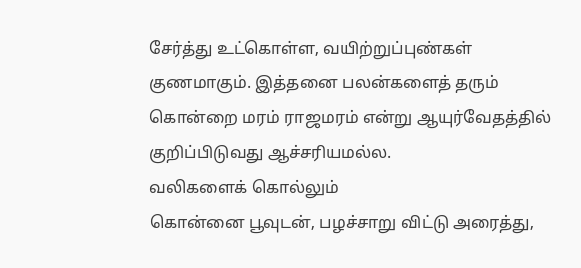சேர்த்து உட்கொள்ள, வயிற்றுப்புண்கள் குணமாகும். இத்தனை பலன்களைத் தரும் கொன்றை மரம் ராஜமரம் என்று ஆயுர்வேதத்தில் குறிப்பிடுவது ஆச்சரியமல்ல.
வலிகளைக் கொல்லும்
கொன்னை பூவுடன், பழச்சாறு விட்டு அரைத்து,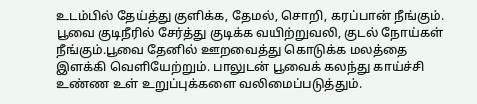உடம்பில் தேய்த்து குளிக்க, தேமல், சொறி, கரப்பான் நீங்கும். பூவை குடிநீரில் சேர்த்து குடிக்க வயிற்றுவலி, குடல் நோய்கள் நீங்கும்.பூவை தேனில் ஊறவைத்து கொடுக்க மலத்தை இளக்கி வெளியேற்றும். பாலுடன் பூவைக் கலந்து காய்ச்சி உண்ண உள் உறுப்புக்களை வலிமைப்படுத்தும்.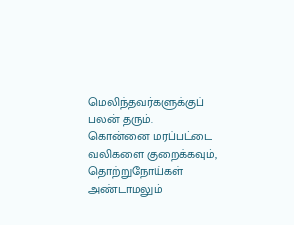மெலிந்தவர்களுக்குப் பலன் தரும்.
கொன்னை மரப்பட்டை வலிகளை குறைக்கவும், தொற்றுநோய்கள் அண்டாமலும்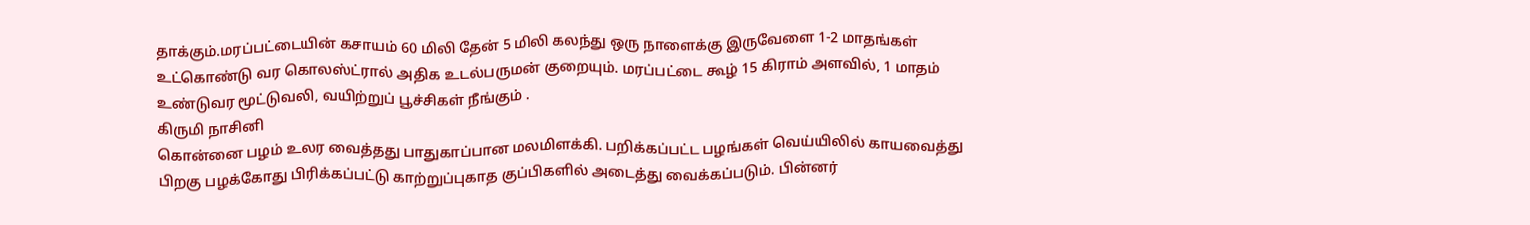தாக்கும்.மரப்பட்டையின் கசாயம் 60 மிலி தேன் 5 மிலி கலந்து ஒரு நாளைக்கு இருவேளை 1-2 மாதங்கள் உட்கொண்டு வர கொலஸ்ட்ரால் அதிக உடல்பருமன் குறையும். மரப்பட்டை கூழ் 15 கிராம் அளவில், 1 மாதம் உண்டுவர மூட்டுவலி, வயிற்றுப் பூச்சிகள் நீங்கும் .
கிருமி நாசினி
கொன்னை பழம் உலர வைத்தது பாதுகாப்பான மலமிளக்கி. பறிக்கப்பட்ட பழங்கள் வெய்யிலில் காயவைத்து பிறகு பழக்கோது பிரிக்கப்பட்டு காற்றுப்புகாத குப்பிகளில் அடைத்து வைக்கப்படும். பின்னர்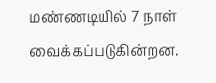மண்ணடியில் 7 நாள் வைக்கப்படுகின்றன.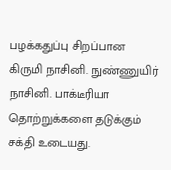பழக்கதுப்பு சிறப்பான கிருமி நாசினி. நுண்ணுயிர் நாசினி. பாக்டீரியா தொற்றுக்களை தடுக்கும் சக்தி உடையது.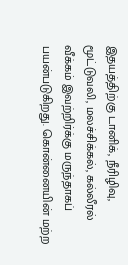இதயத்திற்கு டானிக், நீரிழிவு, மூட்டுவலி, மலச்சிக்கல், கல்லீரல் வீக்கம் இவற்றிர்க்கு மருந்தாகப் பயன்படுகிறது. கொன்னையின் மற்ற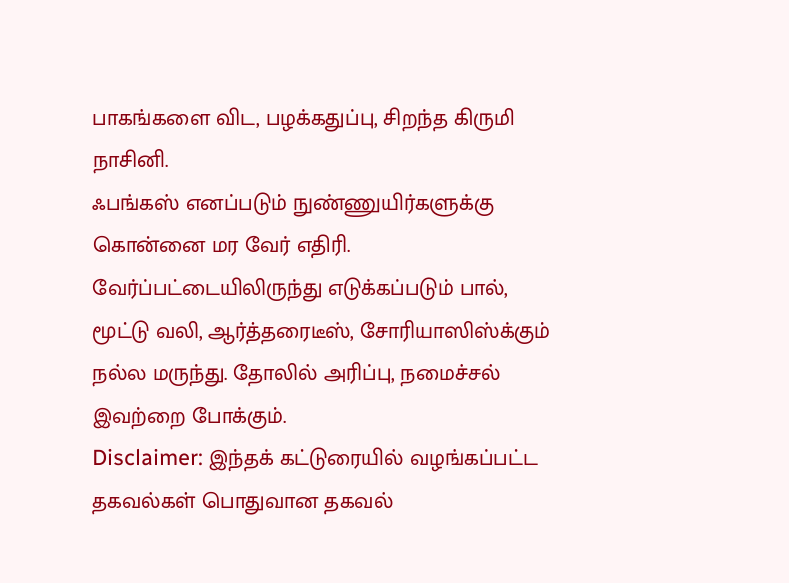பாகங்களை விட, பழக்கதுப்பு, சிறந்த கிருமி நாசினி.
ஃபங்கஸ் எனப்படும் நுண்ணுயிர்களுக்கு கொன்னை மர வேர் எதிரி. வேர்ப்பட்டையிலிருந்து எடுக்கப்படும் பால், மூட்டு வலி, ஆர்த்தரைடீஸ், சோரியாஸிஸ்க்கும் நல்ல மருந்து. தோலில் அரிப்பு, நமைச்சல் இவற்றை போக்கும்.
Disclaimer: இந்தக் கட்டுரையில் வழங்கப்பட்ட தகவல்கள் பொதுவான தகவல்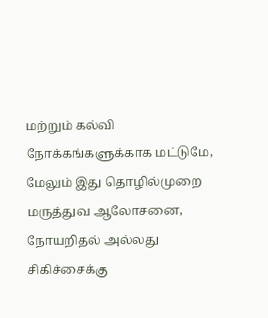மற்றும் கல்வி நோக்கங்களுக்காக மட்டுமே, மேலும் இது தொழில்முறை மருத்துவ ஆலோசனை, நோயறிதல் அல்லது சிகிச்சைக்கு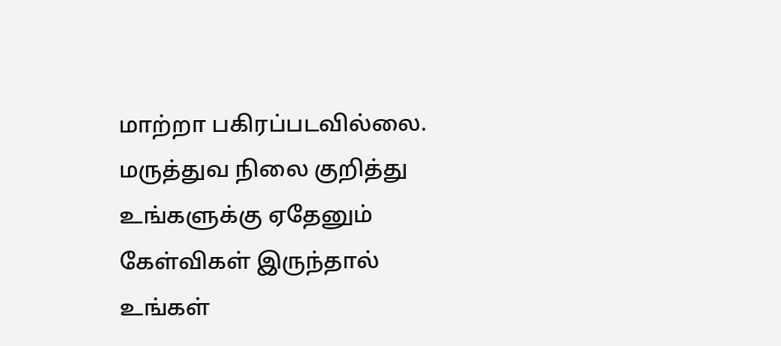மாற்றா பகிரப்படவில்லை. மருத்துவ நிலை குறித்து உங்களுக்கு ஏதேனும் கேள்விகள் இருந்தால் உங்கள்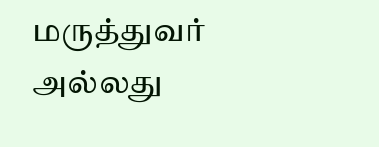மருத்துவர் அல்லது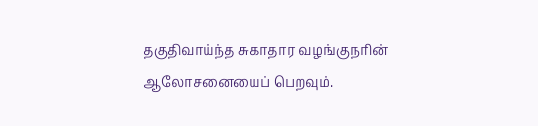தகுதிவாய்ந்த சுகாதார வழங்குநரின் ஆலோசனையைப் பெறவும்.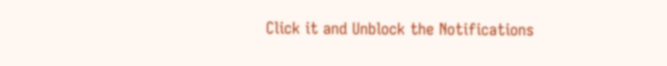Click it and Unblock the Notifications